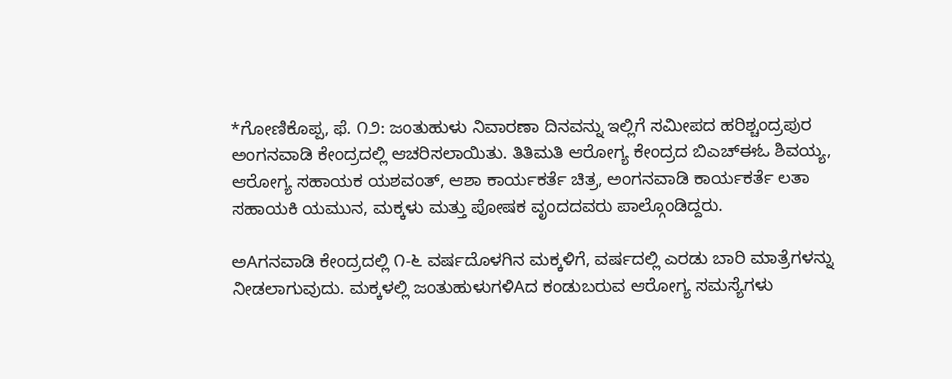*ಗೋಣಿಕೊಪ್ಪ, ಫೆ. ೧೨: ಜಂತುಹುಳು ನಿವಾರಣಾ ದಿನವನ್ನು ಇಲ್ಲಿಗೆ ಸಮೀಪದ ಹರಿಶ್ಚಂದ್ರಪುರ ಅಂಗನವಾಡಿ ಕೇಂದ್ರದಲ್ಲಿ ಆಚರಿಸಲಾಯಿತು. ತಿತಿಮತಿ ಆರೋಗ್ಯ ಕೇಂದ್ರದ ಬಿಎಚ್‌ಈಓ ಶಿವಯ್ಯ, ಆರೋಗ್ಯ ಸಹಾಯಕ ಯಶವಂತ್, ಆಶಾ ಕಾರ್ಯಕರ್ತೆ ಚಿತ್ರ, ಅಂಗನವಾಡಿ ಕಾರ್ಯಕರ್ತೆ ಲತಾ ಸಹಾಯಕಿ ಯಮುನ, ಮಕ್ಕಳು ಮತ್ತು ಪೋಷಕ ವೃಂದದವರು ಪಾಲ್ಗೊಂಡಿದ್ದರು.

ಅAಗನವಾಡಿ ಕೇಂದ್ರದಲ್ಲಿ ೧-೬ ವರ್ಷದೊಳಗಿನ ಮಕ್ಕಳಿಗೆ, ವರ್ಷದಲ್ಲಿ ಎರಡು ಬಾರಿ ಮಾತ್ರೆಗಳನ್ನು ನೀಡಲಾಗುವುದು. ಮಕ್ಕಳಲ್ಲಿ ಜಂತುಹುಳುಗಳಿAದ ಕಂಡುಬರುವ ಆರೋಗ್ಯ ಸಮಸ್ಯೆಗಳು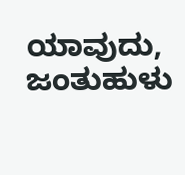ಯಾವುದು, ಜಂತುಹುಳು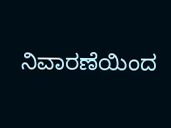ನಿವಾರಣೆಯಿಂದ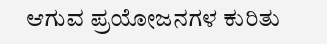ಆಗುವ ಪ್ರಯೋಜನಗಳ ಕುರಿತು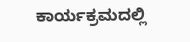ಕಾರ್ಯಕ್ರಮದಲ್ಲಿ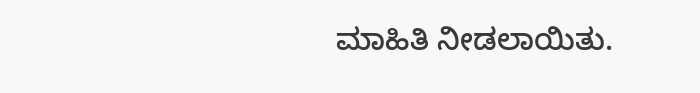ಮಾಹಿತಿ ನೀಡಲಾಯಿತು.